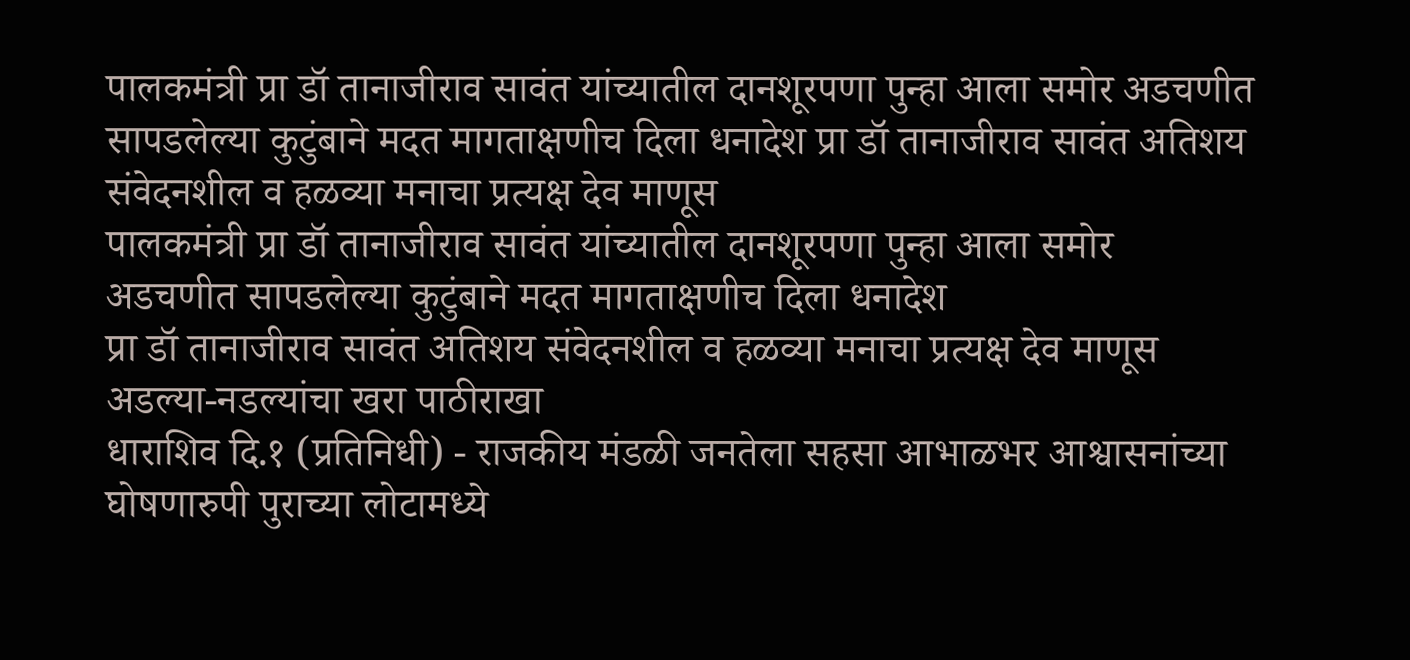पालकमंत्री प्रा डॉ तानाजीराव सावंत यांच्यातील दानशूरपणा पुन्हा आला समोर अडचणीत सापडलेल्या कुटुंबाने मदत मागताक्षणीच दिला धनादेश प्रा डॉ तानाजीराव सावंत अतिशय संवेदनशील व हळव्या मनाचा प्रत्यक्ष देव माणूस
पालकमंत्री प्रा डॉ तानाजीराव सावंत यांच्यातील दानशूरपणा पुन्हा आला समोर
अडचणीत सापडलेल्या कुटुंबाने मदत मागताक्षणीच दिला धनादेश
प्रा डॉ तानाजीराव सावंत अतिशय संवेदनशील व हळव्या मनाचा प्रत्यक्ष देव माणूस
अडल्या-नडल्यांचा खरा पाठीराखा
धाराशिव दि.१ (प्रतिनिधी) - राजकीय मंडळी जनतेला सहसा आभाळभर आश्वासनांच्या घोषणारुपी पुराच्या लोटामध्ये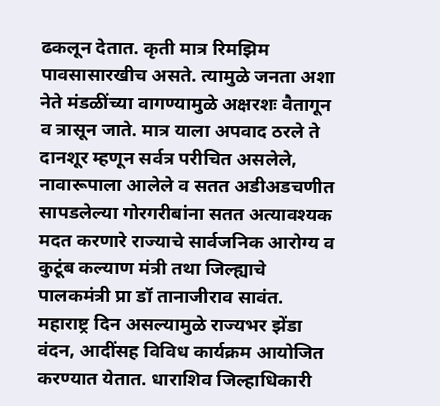ढकलून देतात. कृती मात्र रिमझिम पावसासारखीच असते. त्यामुळे जनता अशा नेते मंडळींच्या वागण्यामुळे अक्षरशः वैतागून व त्रासून जाते. मात्र याला अपवाद ठरले ते दानशूर म्हणून सर्वत्र परीचित असलेले, नावारूपाला आलेले व सतत अडीअडचणीत सापडलेल्या गोरगरीबांना सतत अत्यावश्यक मदत करणारे राज्याचे सार्वजनिक आरोग्य व कुटूंब कल्याण मंत्री तथा जिल्ह्याचे पालकमंत्री प्रा डॉ तानाजीराव सावंत. महाराष्ट्र दिन असल्यामुळे राज्यभर झेंडा वंदन, आदींसह विविध कार्यक्रम आयोजित करण्यात येतात. धाराशिव जिल्हाधिकारी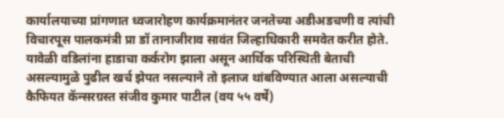कार्यालयाच्या प्रांगणात ध्वजारोहण कार्यक्रमानंतर जनतेच्या अडीअडचणी व त्यांची विचारपूस पालकमंत्री प्रा डॉ तानाजीराव सावंत जिल्हाधिकारी समवेत करीत होते. यावेळी वडिलांना हाडाचा कर्करोग झाला असून आर्थिक परिस्थिती बेताची असल्यामुळे पुढील खर्च झेपत नसल्याने तो इलाज थांबविण्यात आला असल्याची कैफियत कॅन्सरग्रस्त संजीव कुमार पाटील (वय ५५ वर्षे)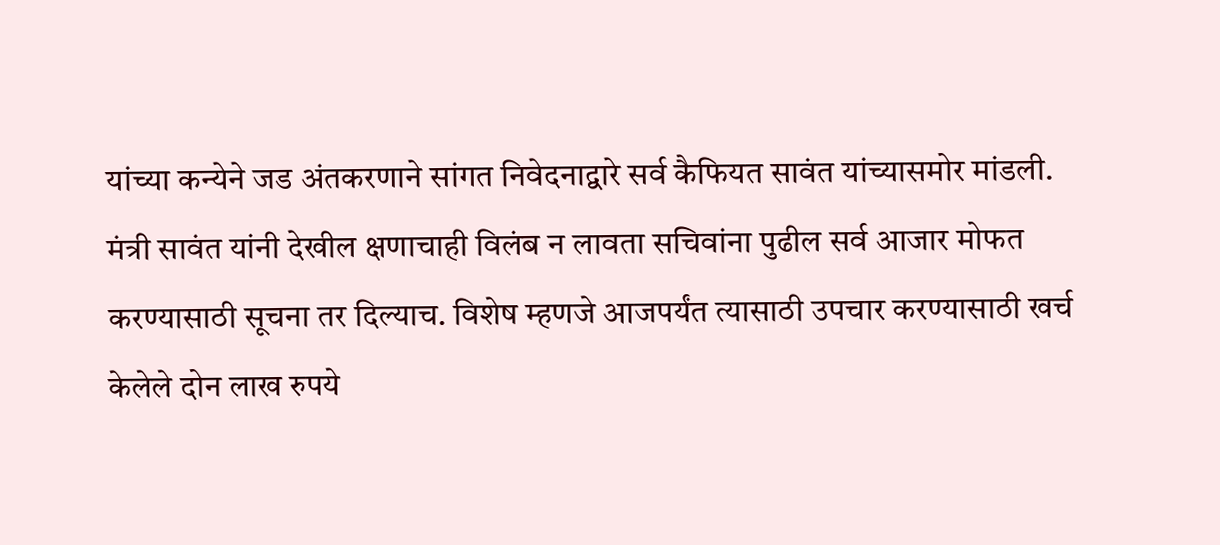यांच्या कन्येने जड अंतकरणाने सांगत निवेदनाद्वारे सर्व कैफियत सावंत यांच्यासमोर मांडली. मंत्री सावंत यांनी देखील क्षणाचाही विलंब न लावता सचिवांना पुढील सर्व आजार मोफत करण्यासाठी सूचना तर दिल्याच. विशेष म्हणजे आजपर्यंत त्यासाठी उपचार करण्यासाठी खर्च केलेले दोन लाख रुपये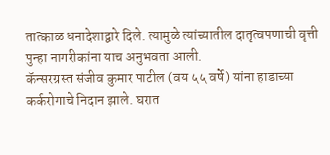तात्काळ धनादेशाद्वारे दिले. त्यामुळे त्यांच्यातील दातृत्वपणाची वृत्ती पुन्हा नागरीकांना याच अनुभवता आली.
कॅन्सरग्रस्त संजीव कुमार पाटील (वय ५५ वर्षे) यांना हाडाच्या कर्करोगाचे निदान झाले. घरात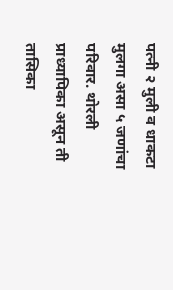पत्नी २ मुली व धाकटा मुलगा असा ५ जणांचा परिवार. थोरली प्राध्यापिका असून ती तासिका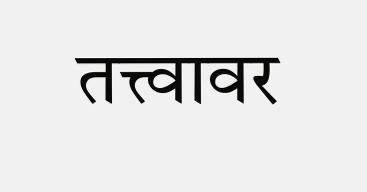तत्त्वावर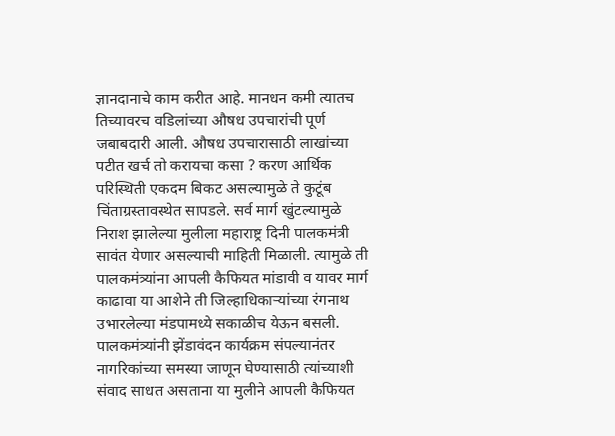ज्ञानदानाचे काम करीत आहे. मानधन कमी त्यातच तिच्यावरच वडिलांच्या औषध उपचारांची पूर्ण जबाबदारी आली. औषध उपचारासाठी लाखांच्या पटीत खर्च तो करायचा कसा ? करण आर्थिक परिस्थिती एकदम बिकट असल्यामुळे ते कुटूंब चिंताग्रस्तावस्थेत सापडले. सर्व मार्ग खुंटल्यामुळे निराश झालेल्या मुलीला महाराष्ट्र दिनी पालकमंत्री सावंत येणार असल्याची माहिती मिळाली. त्यामुळे ती पालकमंत्र्यांना आपली कैफियत मांडावी व यावर मार्ग काढावा या आशेने ती जिल्हाधिकाऱ्यांच्या रंगनाथ उभारलेल्या मंडपामध्ये सकाळीच येऊन बसली. पालकमंत्र्यांनी झेंडावंदन कार्यक्रम संपल्यानंतर नागरिकांच्या समस्या जाणून घेण्यासाठी त्यांच्याशी संवाद साधत असताना या मुलीने आपली कैफियत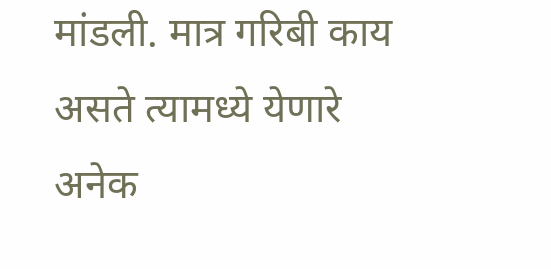मांडली. मात्र गरिबी काय असते त्यामध्ये येणारे अनेक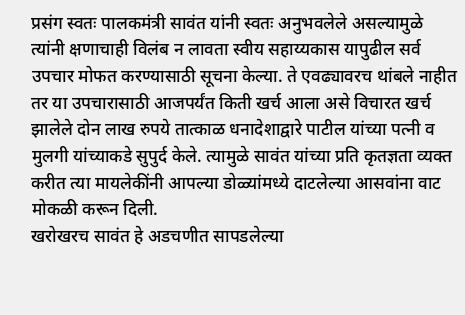प्रसंग स्वतः पालकमंत्री सावंत यांनी स्वतः अनुभवलेले असल्यामुळे त्यांनी क्षणाचाही विलंब न लावता स्वीय सहाय्यकास यापुढील सर्व उपचार मोफत करण्यासाठी सूचना केल्या. ते एवढ्यावरच थांबले नाहीत तर या उपचारासाठी आजपर्यंत किती खर्च आला असे विचारत खर्च झालेले दोन लाख रुपये तात्काळ धनादेशाद्वारे पाटील यांच्या पत्नी व मुलगी यांच्याकडे सुपुर्द केले. त्यामुळे सावंत यांच्या प्रति कृतज्ञता व्यक्त करीत त्या मायलेकींनी आपल्या डोळ्यांमध्ये दाटलेल्या आसवांना वाट मोकळी करून दिली.
खरोखरच सावंत हे अडचणीत सापडलेल्या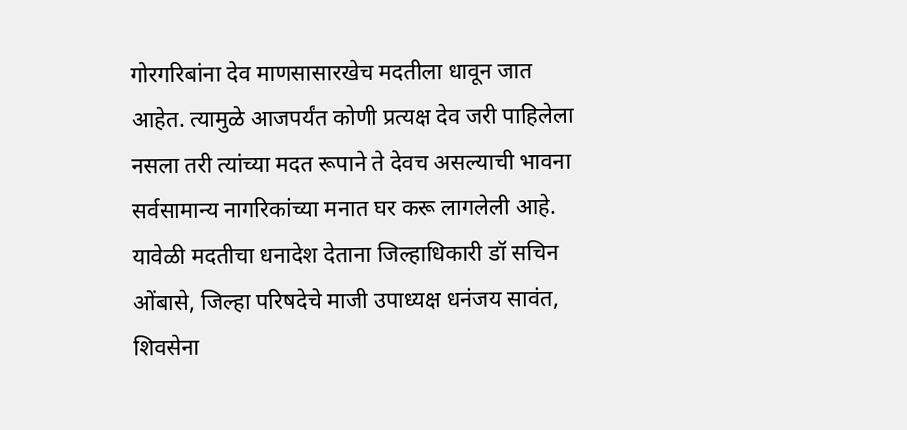गोरगरिबांना देव माणसासारखेच मदतीला धावून जात आहेत. त्यामुळे आजपर्यंत कोणी प्रत्यक्ष देव जरी पाहिलेला नसला तरी त्यांच्या मदत रूपाने ते देवच असल्याची भावना सर्वसामान्य नागरिकांच्या मनात घर करू लागलेली आहे. यावेळी मदतीचा धनादेश देताना जिल्हाधिकारी डॉ सचिन ओंबासे, जिल्हा परिषदेचे माजी उपाध्यक्ष धनंजय सावंत, शिवसेना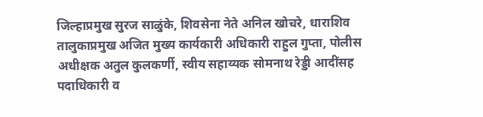जिल्हाप्रमुख सुरज साळुंके, शिवसेना नेते अनिल खोचरे, धाराशिव तालुकाप्रमुख अजित मुख्य कार्यकारी अधिकारी राहुल गुप्ता, पोलीस अधीक्षक अतुल कुलकर्णी, स्वीय सहाय्यक सोमनाथ रेड्डी आदींसह पदाधिकारी व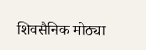शिवसैनिक मोठ्या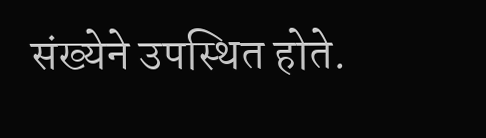संख्येने उपस्थित होते.